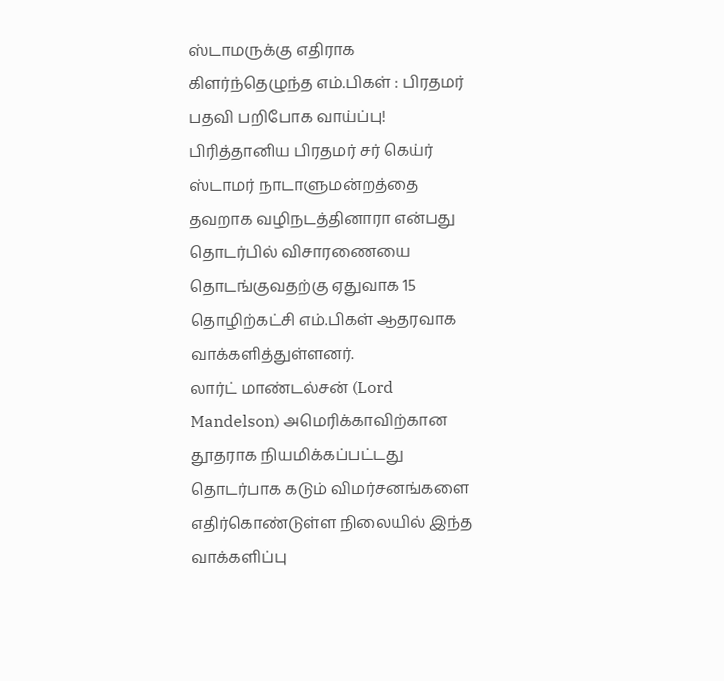ஸ்டாமருக்கு எதிராக கிளர்ந்தெழுந்த எம்.பிகள் : பிரதமர் பதவி பறிபோக வாய்ப்பு!
பிரித்தானிய பிரதமர் சர் கெய்ர் ஸ்டாமர் நாடாளுமன்றத்தை தவறாக வழிநடத்தினாரா என்பது தொடர்பில் விசாரணையை தொடங்குவதற்கு ஏதுவாக 15 தொழிற்கட்சி எம்.பிகள் ஆதரவாக வாக்களித்துள்ளனர்.
லார்ட் மாண்டல்சன் (Lord Mandelson) அமெரிக்காவிற்கான தூதராக நியமிக்கப்பட்டது தொடர்பாக கடும் விமர்சனங்களை எதிர்கொண்டுள்ள நிலையில் இந்த வாக்களிப்பு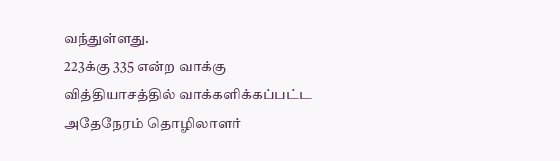வந்துள்ளது.
223க்கு 335 என்ற வாக்கு வித்தியாசத்தில் வாக்களிக்கப்பட்ட அதேநேரம் தொழிலாளர்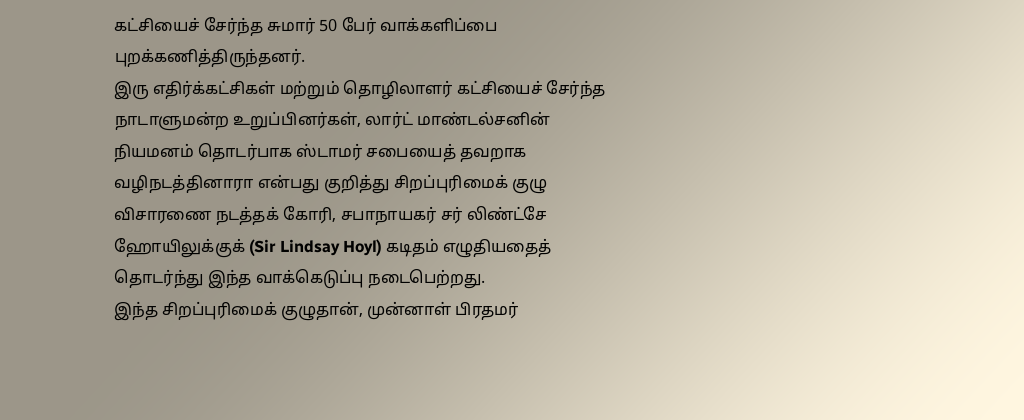கட்சியைச் சேர்ந்த சுமார் 50 பேர் வாக்களிப்பை புறக்கணித்திருந்தனர்.
இரு எதிர்க்கட்சிகள் மற்றும் தொழிலாளர் கட்சியைச் சேர்ந்த நாடாளுமன்ற உறுப்பினர்கள், லார்ட் மாண்டல்சனின் நியமனம் தொடர்பாக ஸ்டாமர் சபையைத் தவறாக வழிநடத்தினாரா என்பது குறித்து சிறப்புரிமைக் குழு விசாரணை நடத்தக் கோரி, சபாநாயகர் சர் லிண்ட்சே ஹோயிலுக்குக் (Sir Lindsay Hoyl) கடிதம் எழுதியதைத் தொடர்ந்து இந்த வாக்கெடுப்பு நடைபெற்றது.
இந்த சிறப்புரிமைக் குழுதான், முன்னாள் பிரதமர்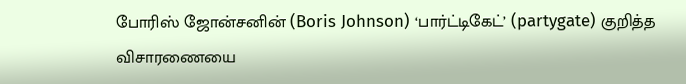போரிஸ் ஜோன்சனின் (Boris Johnson) ‘பார்ட்டிகேட்’ (partygate) குறித்த விசாரணையை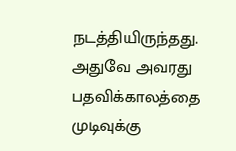நடத்தியிருந்தது. அதுவே அவரது பதவிக்காலத்தை முடிவுக்கு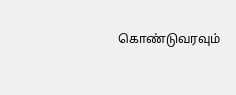கொண்டுவரவும்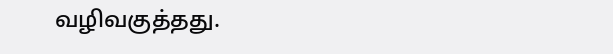வழிவகுத்தது.